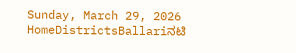Sunday, March 29, 2026
HomeDistrictsBallariನಟಿ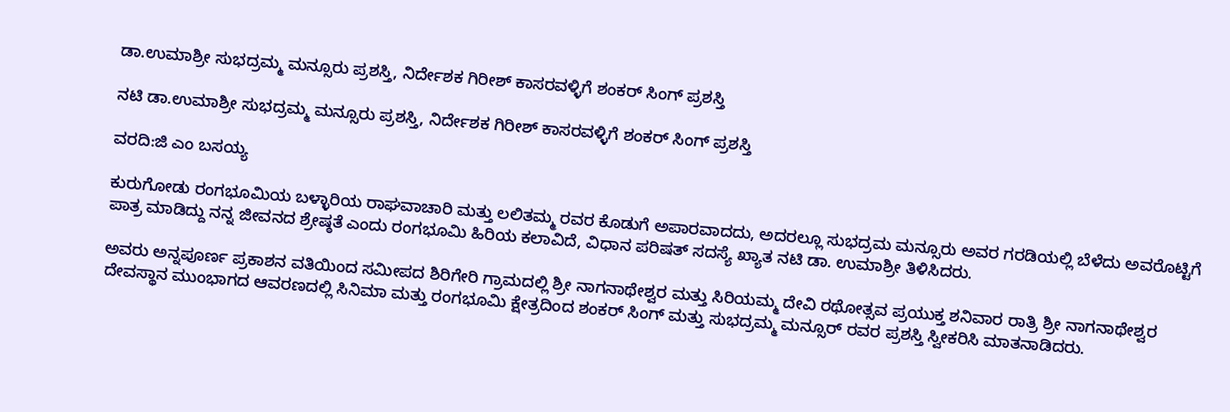ಡಾ.ಉಮಾಶ್ರೀ ಸುಭದ್ರಮ್ಮ ಮನ್ಸೂರು ಪ್ರಶಸ್ತಿ, ನಿರ್ದೇಶಕ ಗಿರೀಶ್ ಕಾಸರವಳ್ಳಿಗೆ ಶಂಕರ್ ಸಿಂಗ್ ಪ್ರಶಸ್ತಿ

ನಟಿ ಡಾ.ಉಮಾಶ್ರೀ ಸುಭದ್ರಮ್ಮ ಮನ್ಸೂರು ಪ್ರಶಸ್ತಿ, ನಿರ್ದೇಶಕ ಗಿರೀಶ್ ಕಾಸರವಳ್ಳಿಗೆ ಶಂಕರ್ ಸಿಂಗ್ ಪ್ರಶಸ್ತಿ

ವರದಿ:ಜಿ ಎಂ ಬಸಯ್ಯ

ಕುರುಗೋಡು ರಂಗಭೂಮಿಯ ಬಳ್ಳಾರಿಯ ರಾಘವಾಚಾರಿ ಮತ್ತು ಲಲಿತಮ್ಮ ರವರ ಕೊಡುಗೆ ಅಪಾರವಾದದು, ಅದರಲ್ಲೂ ಸುಭದ್ರಮ ಮನ್ಸೂರು ಅವರ ಗರಡಿಯಲ್ಲಿ ಬೆಳೆದು ಅವರೊಟ್ಟಿಗೆ ಪಾತ್ರ ಮಾಡಿದ್ದು ನನ್ನ ಜೀವನದ ಶ್ರೇಷ್ಠತೆ ಎಂದು ರಂಗಭೂಮಿ ಹಿರಿಯ ಕಲಾವಿದೆ, ವಿಧಾನ ಪರಿಷತ್ ಸದಸ್ಯೆ ಖ್ಯಾತ ನಟಿ ಡಾ. ಉಮಾಶ್ರೀ ತಿಳಿಸಿದರು.

ಅವರು ಅನ್ನಪೂರ್ಣ ಪ್ರಕಾಶನ ವತಿಯಿಂದ ಸಮೀಪದ ಶಿರಿಗೇರಿ ಗ್ರಾಮದಲ್ಲಿ ಶ್ರೀ ನಾಗನಾಥೇಶ್ವರ ಮತ್ತು ಸಿರಿಯಮ್ಮ ದೇವಿ ರಥೋತ್ಸವ ಪ್ರಯುಕ್ತ ಶನಿವಾರ ರಾತ್ರಿ ಶ್ರೀ ನಾಗನಾಥೇಶ್ವರ ದೇವಸ್ಥಾನ ಮುಂಭಾಗದ ಆವರಣದಲ್ಲಿ ಸಿನಿಮಾ ಮತ್ತು ರಂಗಭೂಮಿ ಕ್ಷೇತ್ರದಿಂದ ಶಂಕರ್ ಸಿಂಗ್ ಮತ್ತು ಸುಭದ್ರಮ್ಮ ಮನ್ಸೂರ್ ರವರ ಪ್ರಶಸ್ತಿ ಸ್ವೀಕರಿಸಿ ಮಾತನಾಡಿದರು.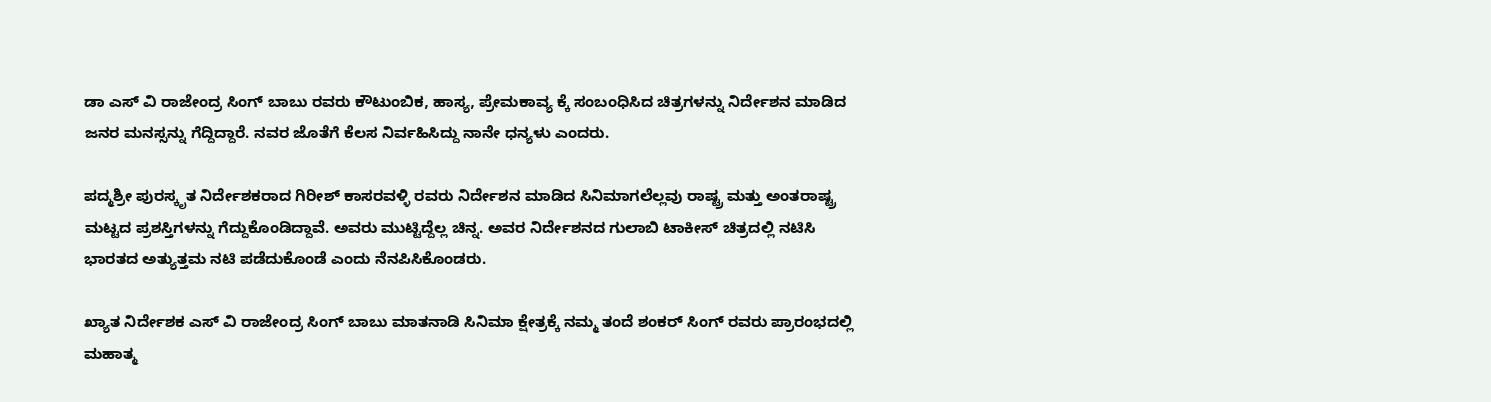ಡಾ ಎಸ್ ವಿ ರಾಜೇಂದ್ರ ಸಿಂಗ್ ಬಾಬು ರವರು ಕೌಟುಂಬಿಕ, ಹಾಸ್ಯ, ಪ್ರೇಮಕಾವ್ಯ ಕ್ಕೆ ಸಂಬಂಧಿಸಿದ ಚಿತ್ರಗಳನ್ನು ನಿರ್ದೇಶನ ಮಾಡಿದ ಜನರ ಮನಸ್ಸನ್ನು ಗೆದ್ದಿದ್ದಾರೆ. ನವರ ಜೊತೆಗೆ ಕೆಲಸ ನಿರ್ವಹಿಸಿದ್ದು ನಾನೇ ಧನ್ಯಳು ಎಂದರು.

ಪದ್ಮಶ್ರೀ ಪುರಸ್ಕೃತ ನಿರ್ದೇಶಕರಾದ ಗಿರೀಶ್ ಕಾಸರವಳ್ಳಿ ರವರು ನಿರ್ದೇಶನ ಮಾಡಿದ ಸಿನಿಮಾಗಲೆಲ್ಲವು ರಾಷ್ಟ್ರ ಮತ್ತು ಅಂತರಾಷ್ಟ್ರ ಮಟ್ಟದ ಪ್ರಶಸ್ತಿಗಳನ್ನು ಗೆದ್ದುಕೊಂಡಿದ್ದಾವೆ. ಅವರು ಮುಟ್ಟಿದ್ದೆಲ್ಲ ಚಿನ್ನ. ಅವರ ನಿರ್ದೇಶನದ ಗುಲಾಬಿ ಟಾಕೀಸ್ ಚಿತ್ರದಲ್ಲಿ ನಟಿಸಿ ಭಾರತದ ಅತ್ಯುತ್ತಮ ನಟಿ ಪಡೆದುಕೊಂಡೆ ಎಂದು ನೆನಪಿಸಿಕೊಂಡರು.

ಖ್ಯಾತ ನಿರ್ದೇಶಕ ಎಸ್ ವಿ ರಾಜೇಂದ್ರ ಸಿಂಗ್ ಬಾಬು ಮಾತನಾಡಿ ಸಿನಿಮಾ ಕ್ಷೇತ್ರಕ್ಕೆ ನಮ್ಮ ತಂದೆ ಶಂಕರ್ ಸಿಂಗ್ ರವರು ಪ್ರಾರಂಭದಲ್ಲಿ ಮಹಾತ್ಮ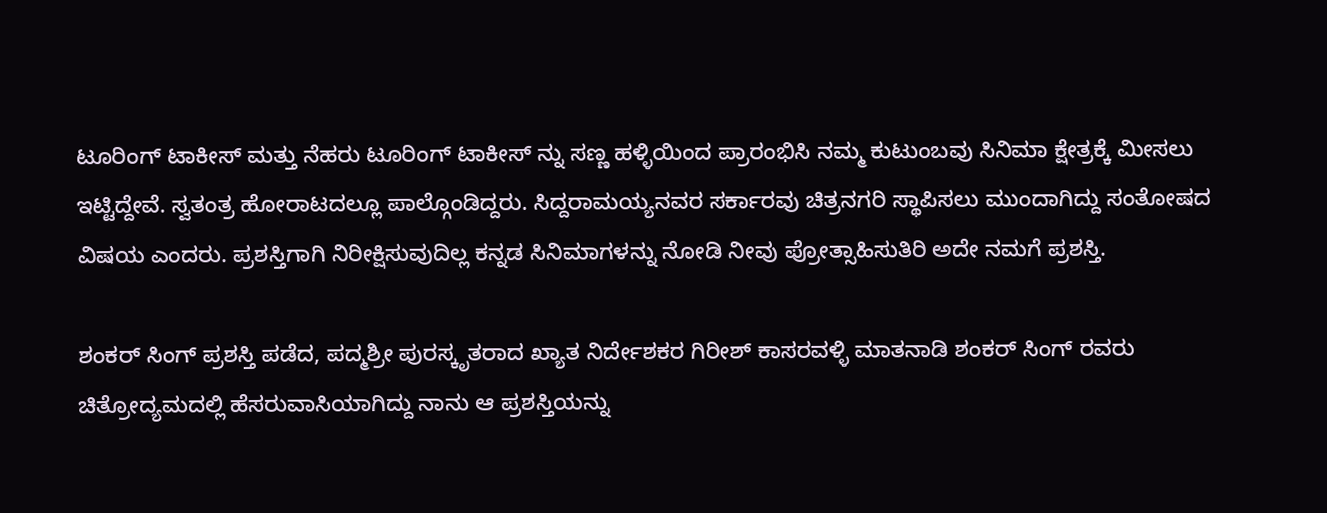ಟೂರಿಂಗ್ ಟಾಕೀಸ್ ಮತ್ತು ನೆಹರು ಟೂರಿಂಗ್ ಟಾಕೀಸ್ ನ್ನು ಸಣ್ಣ ಹಳ್ಳಿಯಿಂದ ಪ್ರಾರಂಭಿಸಿ ನಮ್ಮ ಕುಟುಂಬವು ಸಿನಿಮಾ ಕ್ಷೇತ್ರಕ್ಕೆ ಮೀಸಲು ಇಟ್ಟಿದ್ದೇವೆ. ಸ್ವತಂತ್ರ ಹೋರಾಟದಲ್ಲೂ ಪಾಲ್ಗೊಂಡಿದ್ದರು. ಸಿದ್ದರಾಮಯ್ಯನವರ ಸರ್ಕಾರವು ಚಿತ್ರನಗರಿ ಸ್ಥಾಪಿಸಲು ಮುಂದಾಗಿದ್ದು ಸಂತೋಷದ ವಿಷಯ ಎಂದರು. ಪ್ರಶಸ್ತಿಗಾಗಿ ನಿರೀಕ್ಷಿಸುವುದಿಲ್ಲ ಕನ್ನಡ ಸಿನಿಮಾಗಳನ್ನು ನೋಡಿ ನೀವು ಪ್ರೋತ್ಸಾಹಿಸುತಿರಿ ಅದೇ ನಮಗೆ ಪ್ರಶಸ್ತಿ.

ಶಂಕರ್ ಸಿಂಗ್ ಪ್ರಶಸ್ತಿ ಪಡೆದ, ಪದ್ಮಶ್ರೀ ಪುರಸ್ಕೃತರಾದ ಖ್ಯಾತ ನಿರ್ದೇಶಕರ ಗಿರೀಶ್ ಕಾಸರವಳ್ಳಿ ಮಾತನಾಡಿ ಶಂಕರ್ ಸಿಂಗ್ ರವರು ಚಿತ್ರೋದ್ಯಮದಲ್ಲಿ ಹೆಸರುವಾಸಿಯಾಗಿದ್ದು ನಾನು ಆ ಪ್ರಶಸ್ತಿಯನ್ನು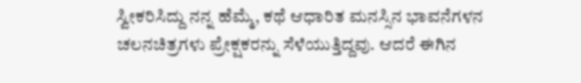ಸ್ವೀಕರಿಸಿದ್ದು ನನ್ನ ಹೆಮ್ಮೆ, ಕಥೆ ಆಧಾರಿತ ಮನಸ್ಸಿನ ಭಾವನೆಗಳನ ಚಲನಚಿತ್ರಗಳು ಪ್ರೇಕ್ಷಕರನ್ನು ಸೆಳೆಯುತ್ತಿದ್ದವು. ಆದರೆ ಈಗಿನ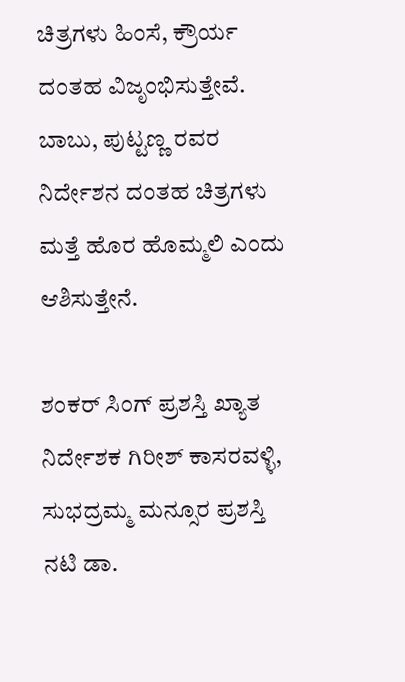ಚಿತ್ರಗಳು ಹಿಂಸೆ, ಕ್ರೌರ್ಯ ದಂತಹ ವಿಜೃಂಭಿಸುತ್ತೇವೆ. ಬಾಬು, ಪುಟ್ಟಣ್ಣ ರವರ ನಿರ್ದೇಶನ ದಂತಹ ಚಿತ್ರಗಳು ಮತ್ತೆ ಹೊರ ಹೊಮ್ಮಲಿ ಎಂದು ಆಶಿಸುತ್ತೇನೆ.

ಶಂಕರ್ ಸಿಂಗ್ ಪ್ರಶಸ್ತಿ ಖ್ಯಾತ ನಿರ್ದೇಶಕ ಗಿರೀಶ್ ಕಾಸರವಳ್ಳಿ, ಸುಭದ್ರಮ್ಮ ಮನ್ಸೂರ ಪ್ರಶಸ್ತಿ ನಟಿ ಡಾ.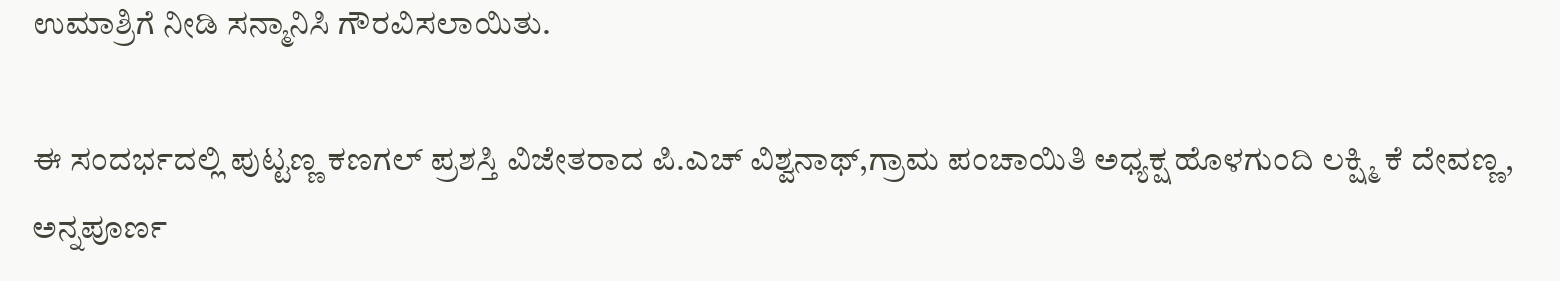ಉಮಾಶ್ರಿಗೆ ನೀಡಿ ಸನ್ಮಾನಿಸಿ ಗೌರವಿಸಲಾಯಿತು.

ಈ ಸಂದರ್ಭದಲ್ಲಿ ಪುಟ್ಟಣ್ಣ ಕಣಗಲ್ ಪ್ರಶಸ್ತಿ ವಿಜೇತರಾದ ಪಿ.ಎಚ್ ವಿಶ್ವನಾಥ್,ಗ್ರಾಮ ಪಂಚಾಯಿತಿ ಅಧ್ಯಕ್ಷ ಹೊಳಗುಂದಿ ಲಕ್ಷ್ಮಿ ಕೆ ದೇವಣ್ಣ, ಅನ್ನಪೂರ್ಣ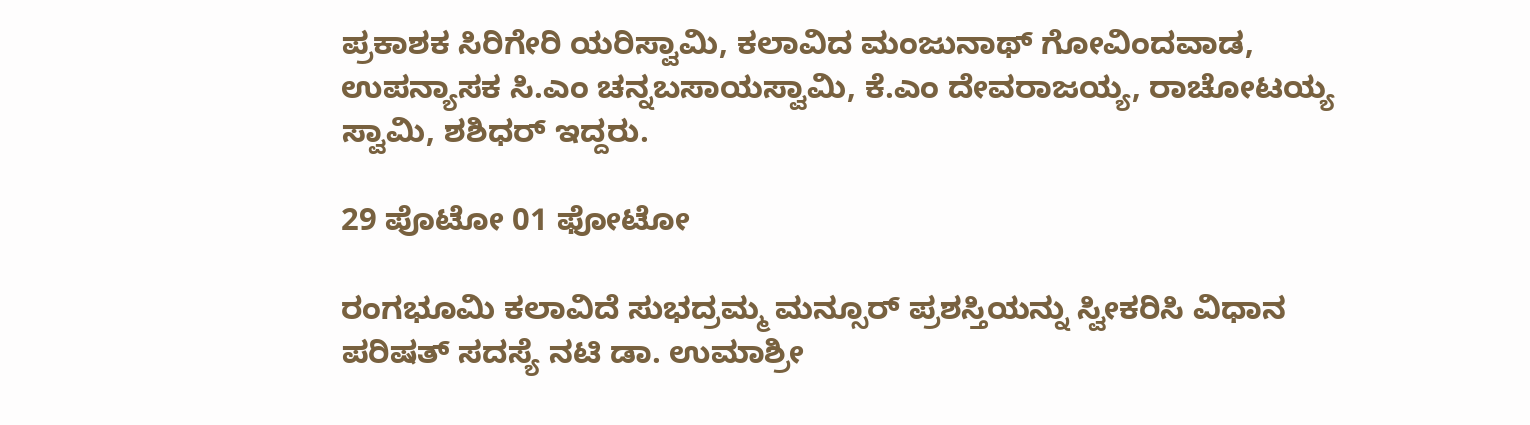ಪ್ರಕಾಶಕ ಸಿರಿಗೇರಿ ಯರಿಸ್ವಾಮಿ, ಕಲಾವಿದ ಮಂಜುನಾಥ್ ಗೋವಿಂದವಾಡ, ಉಪನ್ಯಾಸಕ ಸಿ.ಎಂ ಚನ್ನಬಸಾಯಸ್ವಾಮಿ, ಕೆ.ಎಂ ದೇವರಾಜಯ್ಯ, ರಾಚೋಟಯ್ಯ ಸ್ವಾಮಿ, ಶಶಿಧರ್ ಇದ್ದರು.

29 ಪೊಟೋ 01 ಫೋಟೋ

ರಂಗಭೂಮಿ ಕಲಾವಿದೆ ಸುಭದ್ರಮ್ಮ ಮನ್ಸೂರ್ ಪ್ರಶಸ್ತಿಯನ್ನು ಸ್ವೀಕರಿಸಿ ವಿಧಾನ ಪರಿಷತ್ ಸದಸ್ಯೆ ನಟಿ ಡಾ. ಉಮಾಶ್ರೀ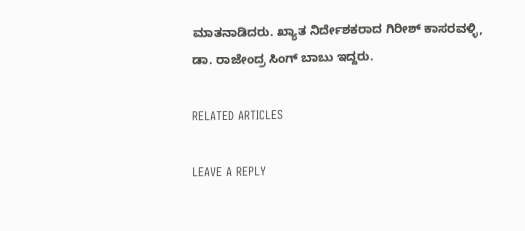ಮಾತನಾಡಿದರು. ಖ್ಯಾತ ನಿರ್ದೇಶಕರಾದ ಗಿರೀಶ್ ಕಾಸರವಳ್ಳಿ, ಡಾ. ರಾಜೇಂದ್ರ ಸಿಂಗ್ ಬಾಬು ಇದ್ದರು.

RELATED ARTICLES

LEAVE A REPLY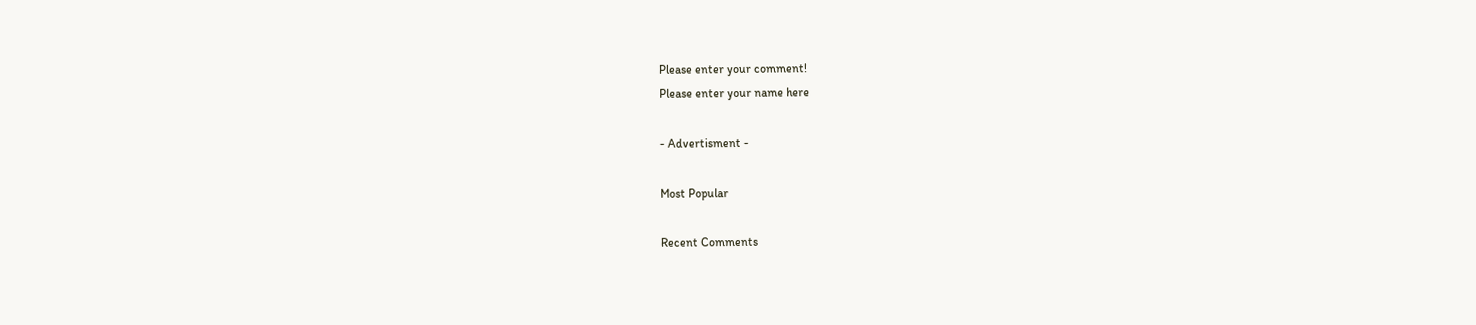Please enter your comment!
Please enter your name here

- Advertisment -

Most Popular

Recent Comments